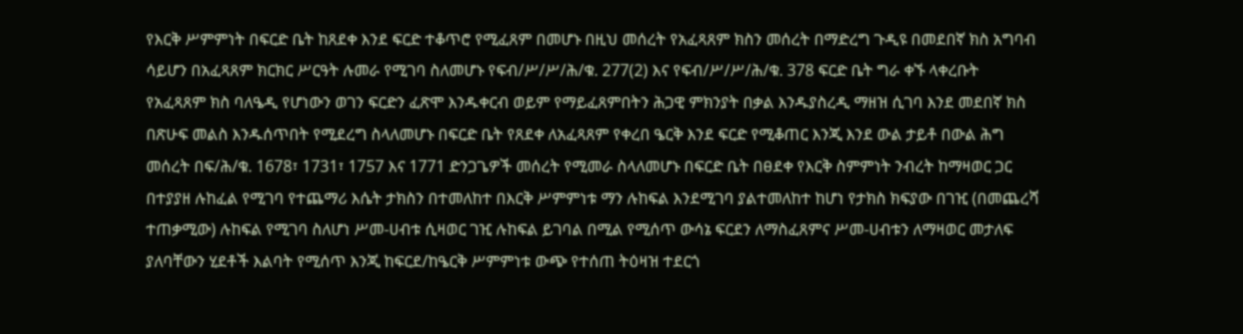የእርቅ ሥምምነት በፍርድ ቤት ከጸደቀ እንደ ፍርድ ተቆጥሮ የሚፈጸም በመሆኑ በዚህ መሰረት የአፈጻጸም ክስን መሰረት በማድረግ ጉዲዩ በመደበኛ ክስ አግባብ ሳይሆን በአፈጻጸም ክርክር ሥርዓት ሉመራ የሚገባ ስለመሆኑ የፍብ/ሥ/ሥ/ሕ/ቁ. 277(2) እና የፍብ/ሥ/ሥ/ሕ/ቁ. 378 ፍርድ ቤት ግራ ቀኙ ላቀረቡት የአፈጻጸም ክስ ባለዔዲ የሆነውን ወገን ፍርድን ፈጽሞ እንዱቀርብ ወይም የማይፈጸምበትን ሕጋዊ ምክንያት በቃል እንዱያስረዲ ማዘዝ ሲገባ እንደ መደበኛ ክስ በጽሁፍ መልስ እንዱሰጥበት የሚደረግ ስላለመሆኑ በፍርድ ቤት የጸደቀ ለአፈጻጸም የቀረበ ዔርቅ እንደ ፍርድ የሚቆጠር እንጂ እንደ ውል ታይቶ በውል ሕግ መሰረት በፍ/ሕ/ቁ. 1678፣ 1731፣ 1757 እና 1771 ድንጋጌዎች መሰረት የሚመራ ስላለመሆኑ በፍርድ ቤት በፀደቀ የእርቅ ስምምነት ንብረት ከማዛወር ጋር በተያያዘ ሉከፈል የሚገባ የተጨማሪ እሴት ታክስን በተመለከተ በእርቅ ሥምምነቱ ማን ሉከፍል እንደሚገባ ያልተመለከተ ከሆነ የታክስ ክፍያው በገዢ (በመጨረሻ ተጠቃሚው) ሉከፍል የሚገባ ስለሆነ ሥመ-ሀብቱ ሲዛወር ገዢ ሉከፍል ይገባል በሚል የሚሰጥ ውሳኔ ፍርደን ለማስፈጸምና ሥመ-ሀብቱን ለማዛወር መታለፍ ያለባቸውን ሂደቶች እልባት የሚሰጥ እንጂ ከፍርደ/ከዔርቅ ሥምምነቱ ውጭ የተሰጠ ትዕዛዝ ተደርጎ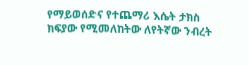የማይወሰድና የተጨማሪ እሴት ታክስ ክፍያው የሚመለከትው ለየትኛው ንብረት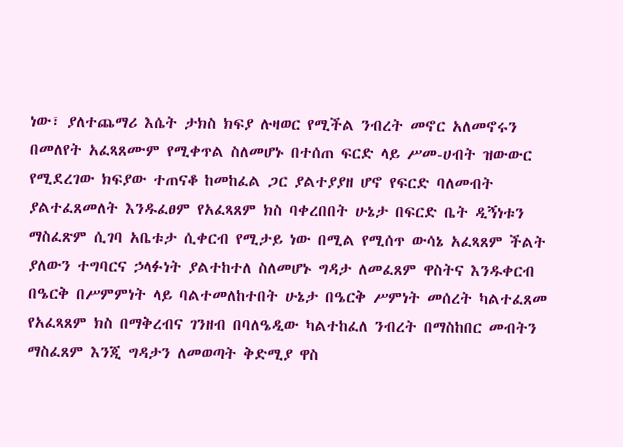ነው፣ ያለተጨማሪ እሴት ታክስ ክፍያ ሉዛወር የሚችል ንብረት መኖር አለመኖሩን በመለየት አፈጻጸሙም የሚቀጥል ስለመሆኑ በተሰጠ ፍርድ ላይ ሥመ-ሀብት ዝውውር የሚደረገው ክፍያው ተጠናቆ ከመከፈል ጋር ያልተያያዘ ሆኖ የፍርድ ባለመብት ያልተፈጸመለት እንዱፈፀም የአፈጻጸም ክስ ባቀረበበት ሁኔታ በፍርድ ቤት ዲኝነቱን ማስፈጽም ሲገባ አቤቱታ ሲቀርብ የሚታይ ነው በሚል የሚሰጥ ውሳኔ አፈጻጸም ችልት ያለውን ተግባርና ኃላፉነት ያልተከተለ ስለመሆኑ ግዳታ ለመፈጸም ዋስትና እንዱቀርብ በዔርቅ በሥምምነት ላይ ባልተመለከተበት ሁኔታ በዔርቅ ሥምነት መሰረት ካልተፈጸመ የአፈጻጸም ክስ በማቅረብና ገንዘብ በባለዔዲው ካልተከፈለ ንብረት በማስከበር መብትን ማስፈጸም እንጂ ግዳታን ለመወጣት ቅድሚያ ዋስ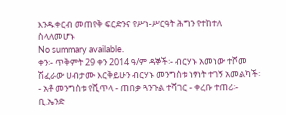እንዱቀርብ መጠየቅ ፍርድንና የሥነ-ሥርዓት ሕግን የተከተለ ስላለመሆኑ
No summary available.
ቀን፡- ጥቅምት 29 ቀን 2014 ዓ/ም ዳኞች፡- ብርሃኑ አመነው ተሾመ ሽፈራው ሀብታሙ እርቅይሁን ብርሃኑ መንግስቱ ነፃነት ተገኝ አመልካች፡- አቶ መንግስቱ የሺጥላ - ጠበቃ ጓንጉል ተሻገር - ቀረቡ ተጠሪ፡- ቢ.ኤንድ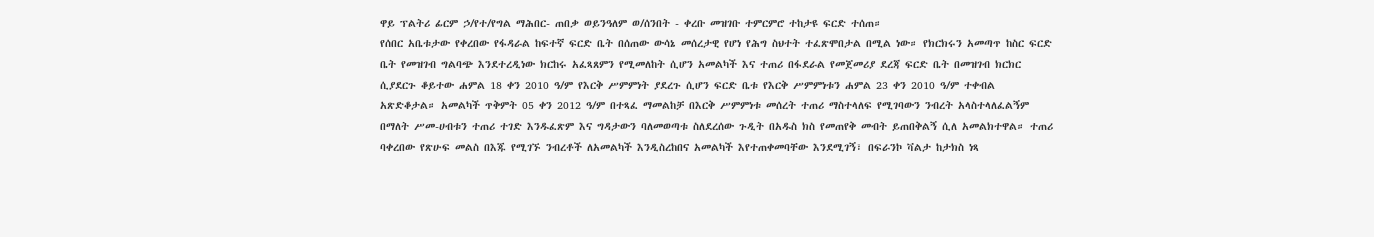ዋይ ፕልትሪ ፊርም ኃ/የተ/የግል ማሕበር- ጠበቃ ወይንዓለም ወ/ሰንበት - ቀረቡ መዝገቡ ተምርምሮ ተከታዩ ፍርድ ተሰጠ።
የሰበር አቤቱታው የቀረበው የፋዳራል ከፍተኛ ፍርድ ቤት በሰጠው ውሳኔ መሰረታዊ የሆነ የሕግ ስህተት ተፈጽሞበታል በሚል ነው። የክርክሩን አመጣጥ ከስር ፍርድ ቤት የመዝገብ ግልባጭ እንደተረዲነው ክርከሩ አፈጻጸምን የሚመለከት ሲሆን አመልካች እና ተጠሪ በፋደራል የመጀመሪያ ደረጃ ፍርድ ቤት በመዝገብ ክርክር ሲያደርጉ ቆይተው ሐምል 18 ቀን 2010 ዓ/ም የእርቅ ሥምምነት ያደረጉ ሲሆን ፍርድ ቤቱ የእርቅ ሥምምነቱን ሐምል 23 ቀን 2010 ዓ/ም ተቀብል አጽድቆታል። አመልካች ጥቅምት 05 ቀን 2012 ዓ/ም በተጻፈ ማመልከቻ በእርቅ ሥምምነቱ መሰረት ተጠሪ ማስተላለፍ የሚገባውን ንብረት አላስተላለፈልኝም በማለት ሥመ-ሀብቱን ተጠሪ ተገድ እንዱፈጽም እና ግዳታውን ባለመወጣቱ ስለደረሰው ጉዲት በአዱስ ክስ የመጠየቅ መብት ይጠበቅልኝ ሲለ አመልክተዋል። ተጠሪ ባቀረበው የጽሁፍ መልስ በእጁ የሚገኙ ንብረቶች ለአመልካች እንዲስረከበና አመልካች እየተጠቀመባቸው እንደሚገኝ፣ በፍራንኮ ቫልታ ከታክስ ነጻ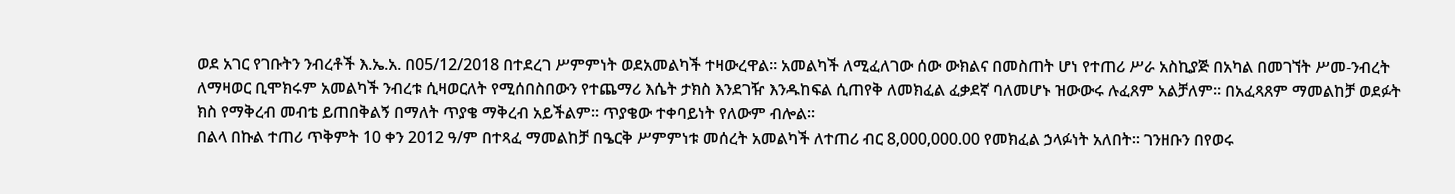ወደ አገር የገቡትን ንብረቶች እ.ኤ.አ. በ05/12/2018 በተደረገ ሥምምነት ወደአመልካች ተዛውረዋል። አመልካች ለሚፈለገው ሰው ውክልና በመስጠት ሆነ የተጠሪ ሥራ አስኪያጅ በአካል በመገኘት ሥመ-ንብረት ለማዛወር ቢሞክሩም አመልካች ንብረቱ ሲዛወርለት የሚሰበስበውን የተጨማሪ እሴት ታክስ እንደገዥ እንዱከፍል ሲጠየቅ ለመክፈል ፈቃደኛ ባለመሆኑ ዝውውሩ ሉፈጸም አልቻለም። በአፈጻጸም ማመልከቻ ወደፉት ክስ የማቅረብ መብቴ ይጠበቅልኝ በማለት ጥያቄ ማቅረብ አይችልም። ጥያቄው ተቀባይነት የለውም ብሎል።
በልላ በኩል ተጠሪ ጥቅምት 10 ቀን 2012 ዓ/ም በተጻፈ ማመልከቻ በዔርቅ ሥምምነቱ መሰረት አመልካች ለተጠሪ ብር 8,000,000.00 የመክፈል ኃላፉነት አለበት። ገንዘቡን በየወሩ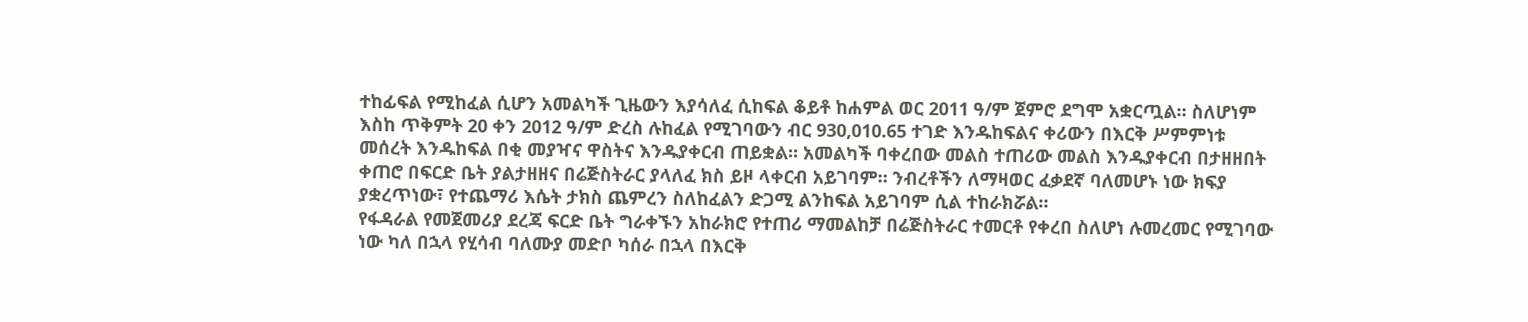ተከፊፍል የሚከፈል ሲሆን አመልካች ጊዜውን እያሳለፈ ሲከፍል ቆይቶ ከሐምል ወር 2011 ዓ/ም ጀምሮ ደግሞ አቋርጧል። ስለሆነም እስከ ጥቅምት 20 ቀን 2012 ዓ/ም ድረስ ሉከፈል የሚገባውን ብር 930,010.65 ተገድ እንዱከፍልና ቀሪውን በእርቅ ሥምምነቱ መሰረት እንዱከፍል በቂ መያዣና ዋስትና እንዱያቀርብ ጠይቋል። አመልካች ባቀረበው መልስ ተጠሪው መልስ እንዱያቀርብ በታዘዘበት ቀጠሮ በፍርድ ቤት ያልታዘዘና በሬጅስትራር ያላለፈ ክስ ይዞ ላቀርብ አይገባም። ንብረቶችን ለማዛወር ፈቃደኛ ባለመሆኑ ነው ክፍያ ያቋረጥነው፣ የተጨማሪ እሴት ታክስ ጨምረን ስለከፈልን ድጋሚ ልንከፍል አይገባም ሲል ተከራክሯል።
የፋዳራል የመጀመሪያ ደረጃ ፍርድ ቤት ግራቀኙን አከራክሮ የተጠሪ ማመልከቻ በሬጅስትራር ተመርቶ የቀረበ ስለሆነ ሉመረመር የሚገባው ነው ካለ በኋላ የሂሳብ ባለሙያ መድቦ ካሰራ በኋላ በእርቅ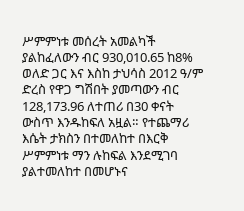ሥምምነቱ መሰረት አመልካች ያልከፈለውን ብር 930,010.65 ከ8% ወለድ ጋር እና እስከ ታህሳስ 2012 ዓ/ም ድረስ የዋጋ ግሽበት ያመጣውን ብር 128,173.96 ለተጠሪ በ30 ቀናት ውስጥ እንዱከፍለ አዟል። የተጨማሪ እሴት ታክስን በተመለከተ በእርቅ ሥምምነቱ ማን ሉከፍል እንደሚገባ ያልተመለከተ በመሆኑና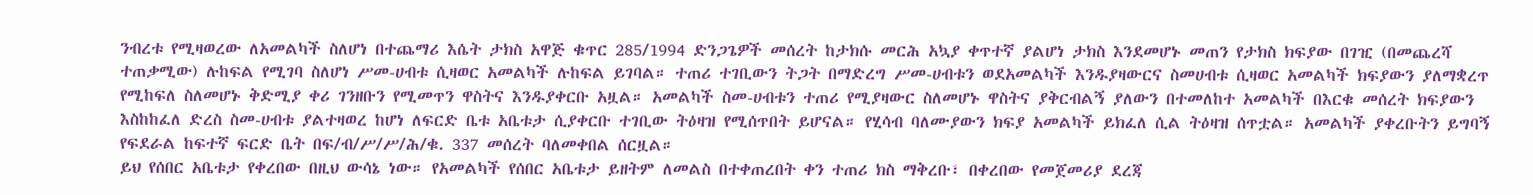ንብረቱ የሚዛወረው ለአመልካች ስለሆነ በተጨማሪ እሴት ታክስ አዋጅ ቁጥር 285/1994 ድንጋጌዎች መሰረት ከታክሱ መርሕ አኳያ ቀጥተኛ ያልሆነ ታክስ እንደመሆኑ መጠን የታክስ ክፍያው በገዢ (በመጨረሻ ተጠቃሚው) ሉከፍል የሚገባ ስለሆነ ሥመ-ሀብቱ ሲዛወር አመልካች ሉከፍል ይገባል። ተጠሪ ተገቢውን ትጋት በማድረግ ሥመ-ሀብቱን ወደአመልካች እንዱያዛውርና ስመሀብቱ ሲዛወር አመልካች ክፍያውን ያለማቋረጥ የሚከፍለ ስለመሆኑ ቅድሚያ ቀሪ ገንዘቡን የሚመጥን ዋስትና እንዱያቀርቡ አዟል። አመልካች ስመ-ሀብቱን ተጠሪ የሚያዛውር ስለመሆኑ ዋስትና ያቅርብልኝ ያለውን በተመለከተ አመልካች በእርቁ መሰረት ክፍያውን እስከከፈለ ድረስ ስመ-ሀብቱ ያልተዛወረ ከሆነ ለፍርድ ቤቱ አቤቱታ ሲያቀርቡ ተገቢው ትዕዛዝ የሚሰጥበት ይሆናል። የሂሳብ ባለሙያውን ክፍያ አመልካች ይክፈለ ሲል ትዕዛዝ ሰጥቷል። አመልካች ያቀረቡትን ይግባኝ የፍደራል ከፍተኛ ፍርድ ቤት በፍ/ብ/ሥ/ሥ/ሕ/ቁ. 337 መሰረት ባለመቀበል ሰርዟል።
ይህ የሰበር አቤቱታ የቀረበው በዚህ ውሳኔ ነው። የአመልካች የሰበር አቤቱታ ይዘትም ለመልስ በተቀጠረበት ቀን ተጠሪ ክስ ማቅረቡ፣ በቀረበው የመጀመሪያ ደረጃ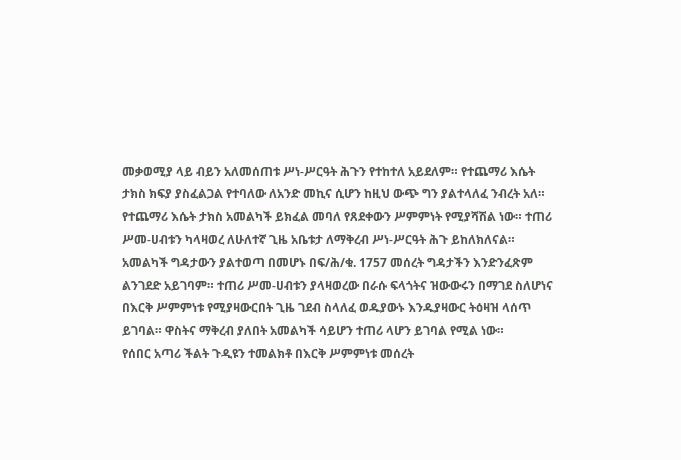መቃወሚያ ላይ ብይን አለመሰጠቱ ሥነ-ሥርዓት ሕጉን የተከተለ አይደለም። የተጨማሪ እሴት ታክስ ክፍያ ያስፈልጋል የተባለው ለአንድ መኪና ሲሆን ከዚህ ውጭ ግን ያልተላለፈ ንብረት አለ። የተጨማሪ እሴት ታክስ አመልካች ይክፈል መባለ የጸደቀውን ሥምምነት የሚያሻሽል ነው። ተጠሪ ሥመ-ሀብቱን ካላዛወረ ለሁለተኛ ጊዜ አቤቱታ ለማቅረብ ሥነ-ሥርዓት ሕጉ ይከለክለናል። አመልካች ግዳታውን ያልተወጣ በመሆኑ በፍ/ሕ/ቁ. 1757 መሰረት ግዳታችን እንድንፈጽም ልንገደድ አይገባም። ተጠሪ ሥመ-ሀብቱን ያላዛወረው በራሱ ፍላጎትና ዝውውሩን በማገደ ስለሆነና በእርቅ ሥምምነቱ የሚያዛውርበት ጊዜ ገደብ ስላለፈ ወዱያውኑ እንዱያዛውር ትዕዛዝ ላሰጥ ይገባል። ዋስትና ማቅረብ ያለበት አመልካች ሳይሆን ተጠሪ ላሆን ይገባል የሚል ነው።
የሰበር አጣሪ ችልት ጉዲዩን ተመልክቶ በእርቅ ሥምምነቱ መሰረት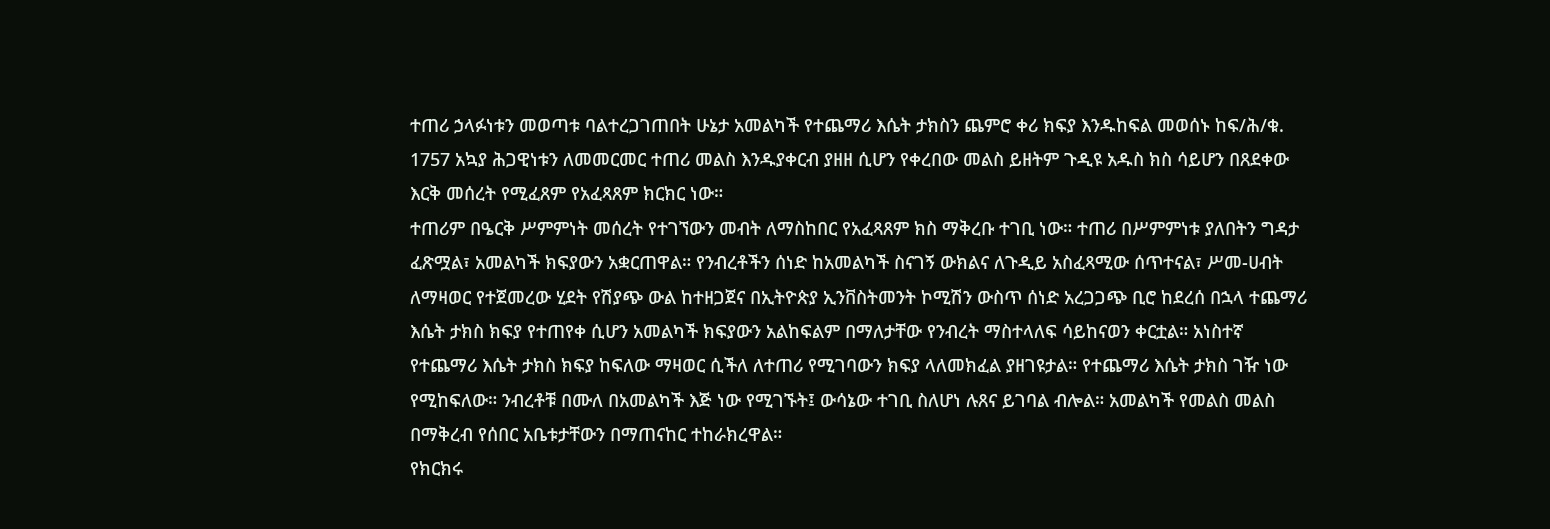ተጠሪ ኃላፉነቱን መወጣቱ ባልተረጋገጠበት ሁኔታ አመልካች የተጨማሪ እሴት ታክስን ጨምሮ ቀሪ ክፍያ እንዱከፍል መወሰኑ ከፍ/ሕ/ቁ. 1757 አኳያ ሕጋዊነቱን ለመመርመር ተጠሪ መልስ እንዱያቀርብ ያዘዘ ሲሆን የቀረበው መልስ ይዘትም ጉዲዩ አዱስ ክስ ሳይሆን በጸደቀው እርቅ መሰረት የሚፈጸም የአፈጻጸም ክርክር ነው።
ተጠሪም በዔርቅ ሥምምነት መሰረት የተገኘውን መብት ለማስከበር የአፈጻጸም ክስ ማቅረቡ ተገቢ ነው። ተጠሪ በሥምምነቱ ያለበትን ግዳታ ፈጽሟል፣ አመልካች ክፍያውን አቋርጠዋል። የንብረቶችን ሰነድ ከአመልካች ስናገኝ ውክልና ለጉዲይ አስፈጻሚው ሰጥተናል፣ ሥመ-ሀብት ለማዛወር የተጀመረው ሂደት የሽያጭ ውል ከተዘጋጀና በኢትዮጵያ ኢንቨስትመንት ኮሚሽን ውስጥ ሰነድ አረጋጋጭ ቢሮ ከደረሰ በኋላ ተጨማሪ እሴት ታክስ ክፍያ የተጠየቀ ሲሆን አመልካች ክፍያውን አልከፍልም በማለታቸው የንብረት ማስተላለፍ ሳይከናወን ቀርቷል። አነስተኛ የተጨማሪ እሴት ታክስ ክፍያ ከፍለው ማዛወር ሲችለ ለተጠሪ የሚገባውን ክፍያ ላለመክፈል ያዘገዩታል። የተጨማሪ እሴት ታክስ ገዥ ነው የሚከፍለው። ንብረቶቹ በሙለ በአመልካች እጅ ነው የሚገኙት፤ ውሳኔው ተገቢ ስለሆነ ሉጸና ይገባል ብሎል። አመልካች የመልስ መልስ በማቅረብ የሰበር አቤቱታቸውን በማጠናከር ተከራክረዋል።
የክርክሩ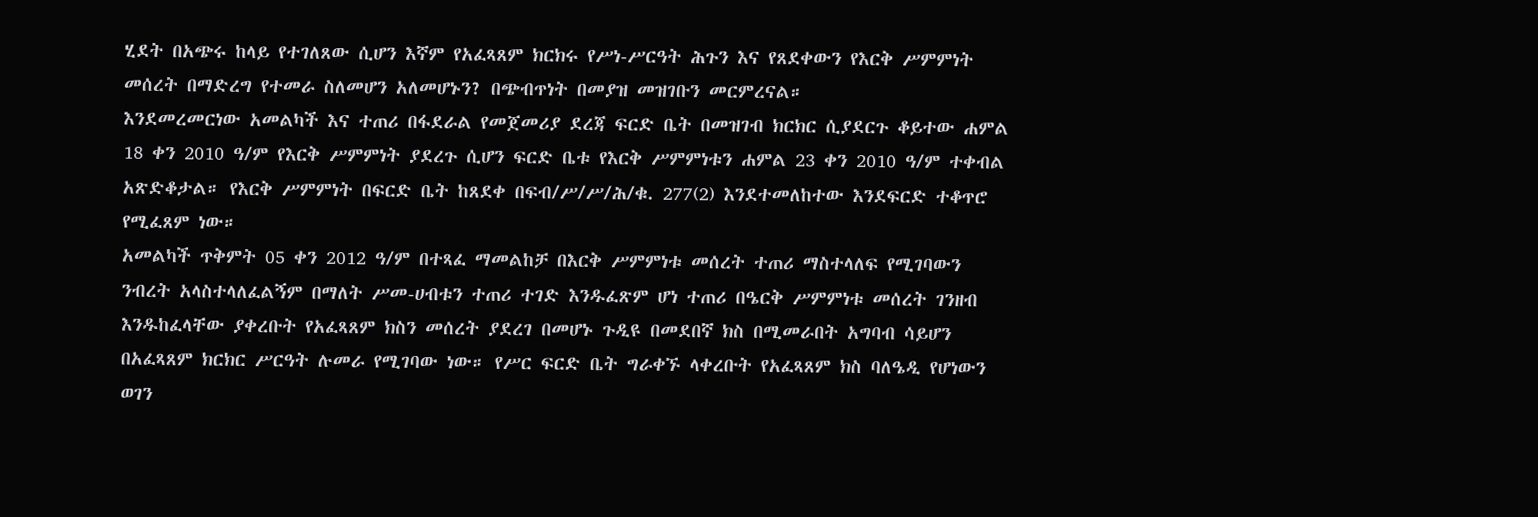ሂደት በአጭሩ ከላይ የተገለጸው ሲሆን እኛም የአፈጻጸም ክርክሩ የሥነ-ሥርዓት ሕጉን እና የጸደቀውን የእርቅ ሥምምነት መሰረት በማድረግ የተመራ ስለመሆን አለመሆኑን? በጭብጥነት በመያዝ መዝገቡን መርምረናል።
እንደመረመርነው አመልካች እና ተጠሪ በፋደራል የመጀመሪያ ደረጃ ፍርድ ቤት በመዝገብ ክርክር ሲያደርጉ ቆይተው ሐምል 18 ቀን 2010 ዓ/ም የእርቅ ሥምምነት ያደረጉ ሲሆን ፍርድ ቤቱ የእርቅ ሥምምነቱን ሐምል 23 ቀን 2010 ዓ/ም ተቀብል አጽድቆታል። የእርቅ ሥምምነት በፍርድ ቤት ከጸደቀ በፍብ/ሥ/ሥ/ሕ/ቁ. 277(2) እንደተመለከተው እንደፍርድ ተቆጥሮ የሚፈጸም ነው።
አመልካች ጥቅምት 05 ቀን 2012 ዓ/ም በተጻፈ ማመልከቻ በእርቅ ሥምምነቱ መሰረት ተጠሪ ማስተላለፍ የሚገባውን ንብረት አላስተላለፈልኝም በማለት ሥመ-ሀብቱን ተጠሪ ተገድ እንዱፈጽም ሆነ ተጠሪ በዔርቅ ሥምምነቱ መሰረት ገንዘብ እንዱከፈላቸው ያቀረቡት የአፈጻጸም ክስን መሰረት ያደረገ በመሆኑ ጉዲዩ በመደበኛ ክስ በሚመራበት አግባብ ሳይሆን በአፈጻጸም ክርክር ሥርዓት ሉመራ የሚገባው ነው። የሥር ፍርድ ቤት ግራቀኙ ላቀረቡት የአፈጻጸም ክስ ባለዔዲ የሆነውን ወገን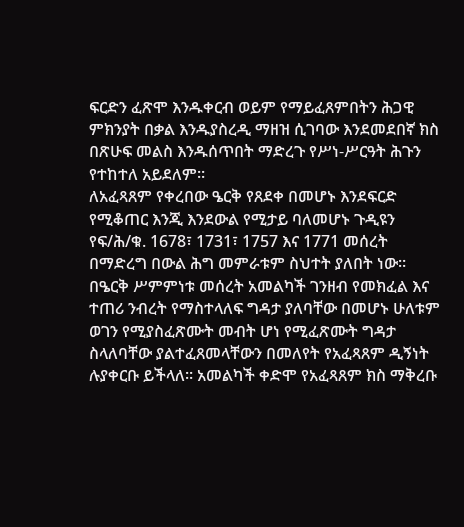ፍርድን ፈጽሞ እንዱቀርብ ወይም የማይፈጸምበትን ሕጋዊ ምክንያት በቃል እንዱያስረዲ ማዘዝ ሲገባው እንደመደበኛ ክስ በጽሁፍ መልስ እንዱሰጥበት ማድረጉ የሥነ-ሥርዓት ሕጉን የተከተለ አይደለም።
ለአፈጻጸም የቀረበው ዔርቅ የጸደቀ በመሆኑ እንደፍርድ የሚቆጠር እንጂ እንደውል የሚታይ ባለመሆኑ ጉዲዩን የፍ/ሕ/ቁ. 1678፣ 1731፣ 1757 እና 1771 መሰረት በማድረግ በውል ሕግ መምራቱም ስህተት ያለበት ነው። በዔርቅ ሥምምነቱ መሰረት አመልካች ገንዘብ የመክፈል እና ተጠሪ ንብረት የማስተላለፍ ግዳታ ያለባቸው በመሆኑ ሁለቱም ወገን የሚያስፈጽሙት መብት ሆነ የሚፈጽሙት ግዳታ ስላለባቸው ያልተፈጸመላቸውን በመለየት የአፈጻጸም ዲኝነት ሉያቀርቡ ይችላለ። አመልካች ቀድሞ የአፈጻጸም ክስ ማቅረቡ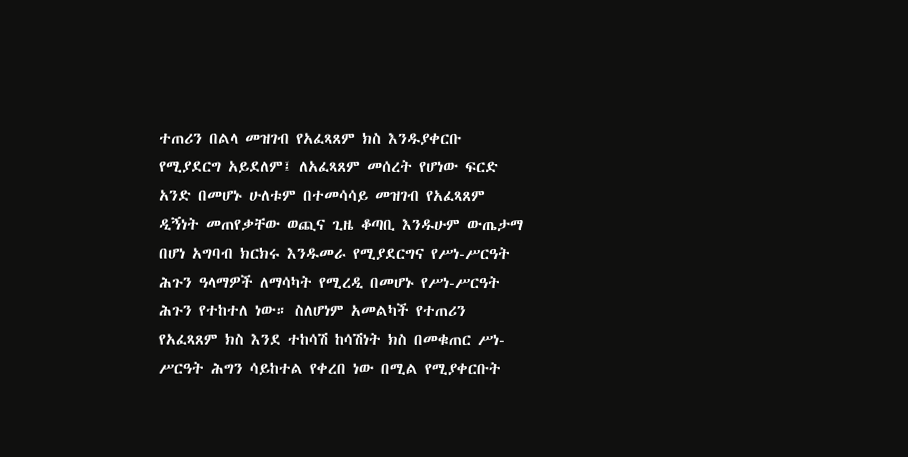ተጠሪን በልላ መዝገብ የአፈጻጸም ክስ እንዱያቀርቡ የሚያደርግ አይደለም፤ ለአፈጻጸም መሰረት የሆነው ፍርድ አንድ በመሆኑ ሁለቱም በተመሳሳይ መዝገብ የአፈጻጸም ዲኝነት መጠየቃቸው ወጪና ጊዜ ቆጣቢ እንዱሁም ውጤታማ በሆነ አግባብ ክርክሩ እንዱመራ የሚያደርግና የሥነ-ሥርዓት ሕጉን ዓላማዎች ለማሳካት የሚረዲ በመሆኑ የሥነ-ሥርዓት ሕጉን የተከተለ ነው። ስለሆነም አመልካች የተጠሪን የአፈጻጸም ክስ እንደ ተከሳሽ ከሳሽነት ክስ በመቁጠር ሥነ-ሥርዓት ሕግን ሳይከተል የቀረበ ነው በሚል የሚያቀርቡት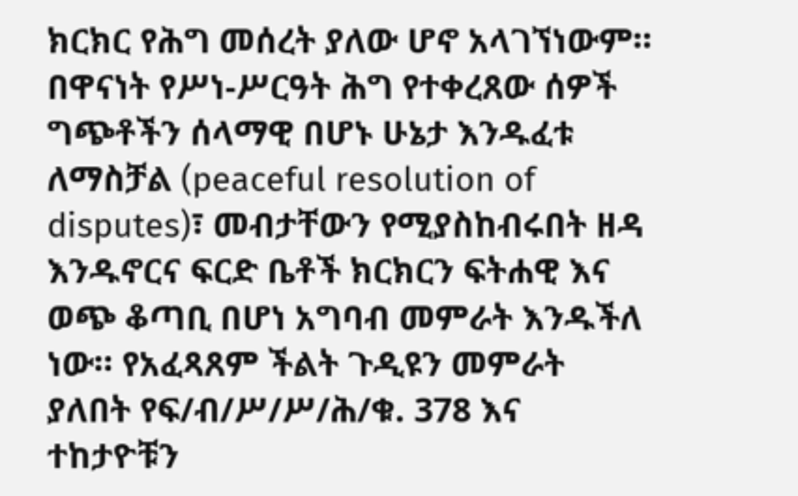ክርክር የሕግ መሰረት ያለው ሆኖ አላገኘነውም።
በዋናነት የሥነ-ሥርዓት ሕግ የተቀረጸው ሰዎች ግጭቶችን ሰላማዊ በሆኑ ሁኔታ እንዱፈቱ ለማስቻል (peaceful resolution of disputes)፣ መብታቸውን የሚያስከብሩበት ዘዳ እንዱኖርና ፍርድ ቤቶች ክርክርን ፍትሐዊ እና ወጭ ቆጣቢ በሆነ አግባብ መምራት እንዱችለ ነው። የአፈጻጸም ችልት ጉዲዩን መምራት ያለበት የፍ/ብ/ሥ/ሥ/ሕ/ቁ. 378 እና ተከታዮቹን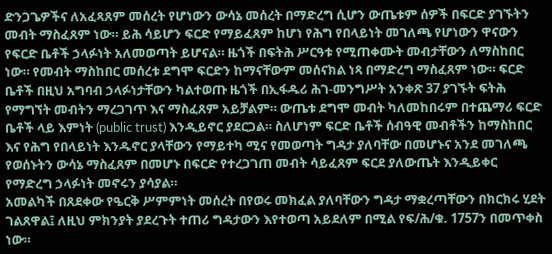ድንጋጌዎችና ለአፈጻጸም መሰረት የሆነውን ውሳኔ መሰረት በማድረግ ሲሆን ውጤቱም ሰዎች በፍርድ ያገኙትን መብት ማስፈጸም ነው። ይሕ ሳይሆን ፍርድ የማይፈጸም ከሆነ የሕግ የበላይነት መገለጫ የሆነውን ዋናውን የፍርድ ቤቶች ኃላፉነት አለመወጣት ይሆናል። ዜጎች በፍትሕ ሥርዓቱ የሚጠቀሙት መብታቸውን ለማስከበር ነው። የመብት ማስከበር መሰረቱ ደግሞ ፍርድን ከማናቸውም መሰናክል ነጻ በማድረግ ማስፈጸም ነው። ፍርድ ቤቶች በዚህ አግባብ ኃላፉነታቸውን ካልተወጡ ዜጎች በኢፋዱሪ ሕገ-መንግሥት አንቀጽ 37 ያገኙት ፍትሕ የማግኘት መብትን ማረጋገጥ እና ማስፈጸም አይቻልም። ውጤቱ ደግሞ መብት ካለመከበሩም በተጨማሪ ፍርድ ቤቶች ላይ እምነት (public trust) እንዲይኖር ያደርጋል። ስለሆነም ፍርድ ቤቶች ሰብዓዊ መብቶችን ከማስከበር እና የሕግ የበላይነት እንዱኖር ያላቸውን የማይተካ ሚና የመወጣት ግዳታ ያለባቸው በመሆኑና አንደ መገለጫ የወሰኑትን ውሳኔ ማስፈጸም በመሆኑ በፍርድ የተረጋገጠ መብት ሳይፈጸም ፍርደ ያለውጤት እንዲይቀር የማድረግ ኃላፉነት መኖሩን ያሳያል።
አመልካች በጸደቀው የዔርቅ ሥምምነት መሰረት በየወሩ መክፈል ያለባቸውን ግዳታ ማቋረጣቸውን በክርክሩ ሂደት ገልጸዋል፤ ለዚህ ምክንያት ያደረጉት ተጠሪ ግዳታውን እየተወጣ አይደለም በሚል የፍ/ሕ/ቁ. 1757ን በመጥቀስ ነው።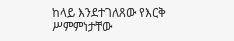ከላይ እንደተገለጸው የእርቅ ሥምምነታቸው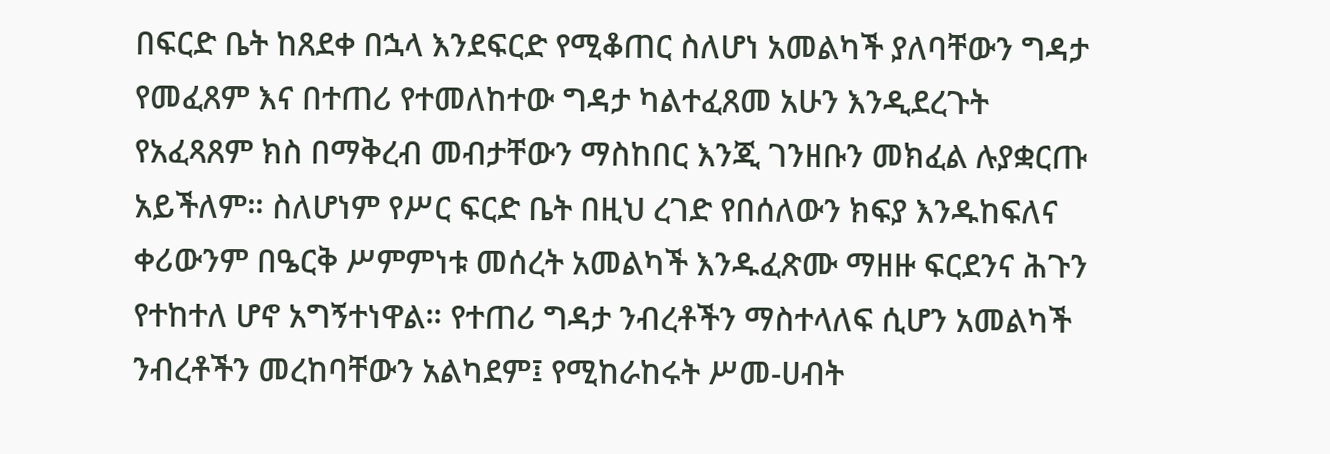በፍርድ ቤት ከጸደቀ በኋላ እንደፍርድ የሚቆጠር ስለሆነ አመልካች ያለባቸውን ግዳታ የመፈጸም እና በተጠሪ የተመለከተው ግዳታ ካልተፈጸመ አሁን እንዲደረጉት የአፈጻጸም ክስ በማቅረብ መብታቸውን ማስከበር እንጂ ገንዘቡን መክፈል ሉያቋርጡ አይችለም። ስለሆነም የሥር ፍርድ ቤት በዚህ ረገድ የበሰለውን ክፍያ እንዱከፍለና ቀሪውንም በዔርቅ ሥምምነቱ መሰረት አመልካች እንዱፈጽሙ ማዘዙ ፍርደንና ሕጉን የተከተለ ሆኖ አግኝተነዋል። የተጠሪ ግዳታ ንብረቶችን ማስተላለፍ ሲሆን አመልካች ንብረቶችን መረከባቸውን አልካደም፤ የሚከራከሩት ሥመ-ሀብት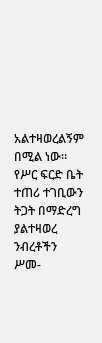አልተዛወረልኝም በሚል ነው። የሥር ፍርድ ቤት ተጠሪ ተገቢውን ትጋት በማድረግ ያልተዛወረ ንብረቶችን ሥመ-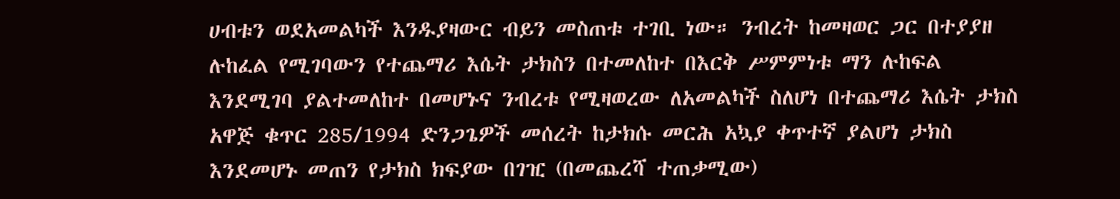ሀብቱን ወደአመልካች እንዱያዛውር ብይን መስጠቱ ተገቢ ነው። ንብረት ከመዛወር ጋር በተያያዘ ሉከፈል የሚገባውን የተጨማሪ እሴት ታክስን በተመለከተ በእርቅ ሥምምነቱ ማን ሉከፍል እንደሚገባ ያልተመለከተ በመሆኑና ንብረቱ የሚዛወረው ለአመልካች ስለሆነ በተጨማሪ እሴት ታክስ አዋጅ ቁጥር 285/1994 ድንጋጌዎች መሰረት ከታክሱ መርሕ አኳያ ቀጥተኛ ያልሆነ ታክስ እንደመሆኑ መጠን የታክስ ክፍያው በገዢ (በመጨረሻ ተጠቃሚው)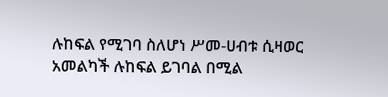ሉከፍል የሚገባ ስለሆነ ሥመ-ሀብቱ ሲዛወር አመልካች ሉከፍል ይገባል በሚል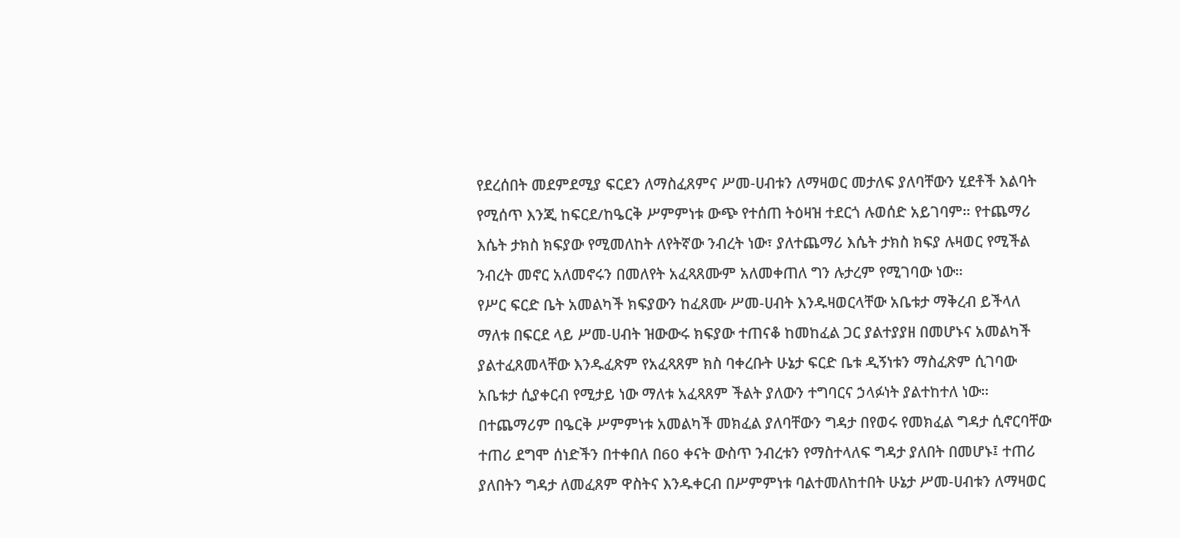የደረሰበት መደምደሚያ ፍርደን ለማስፈጸምና ሥመ-ሀብቱን ለማዛወር መታለፍ ያለባቸውን ሂደቶች እልባት የሚሰጥ እንጂ ከፍርደ/ከዔርቅ ሥምምነቱ ውጭ የተሰጠ ትዕዛዝ ተደርጎ ሉወሰድ አይገባም። የተጨማሪ እሴት ታክስ ክፍያው የሚመለከት ለየትኛው ንብረት ነው፣ ያለተጨማሪ እሴት ታክስ ክፍያ ሉዛወር የሚችል ንብረት መኖር አለመኖሩን በመለየት አፈጻጸሙም አለመቀጠለ ግን ሉታረም የሚገባው ነው።
የሥር ፍርድ ቤት አመልካች ክፍያውን ከፈጸሙ ሥመ-ሀብት እንዱዛወርላቸው አቤቱታ ማቅረብ ይችላለ ማለቱ በፍርደ ላይ ሥመ-ሀብት ዝውውሩ ክፍያው ተጠናቆ ከመከፈል ጋር ያልተያያዘ በመሆኑና አመልካች ያልተፈጸመላቸው እንዱፈጽም የአፈጻጸም ክስ ባቀረቡት ሁኔታ ፍርድ ቤቱ ዲኝነቱን ማስፈጽም ሲገባው አቤቱታ ሲያቀርብ የሚታይ ነው ማለቱ አፈጻጸም ችልት ያለውን ተግባርና ኃላፉነት ያልተከተለ ነው። በተጨማሪም በዔርቅ ሥምምነቱ አመልካች መክፈል ያለባቸውን ግዳታ በየወሩ የመክፈል ግዳታ ሲኖርባቸው ተጠሪ ደግሞ ሰነድችን በተቀበለ በ60 ቀናት ውስጥ ንብረቱን የማስተላለፍ ግዳታ ያለበት በመሆኑ፤ ተጠሪ ያለበትን ግዳታ ለመፈጸም ዋስትና እንዱቀርብ በሥምምነቱ ባልተመለከተበት ሁኔታ ሥመ-ሀብቱን ለማዛወር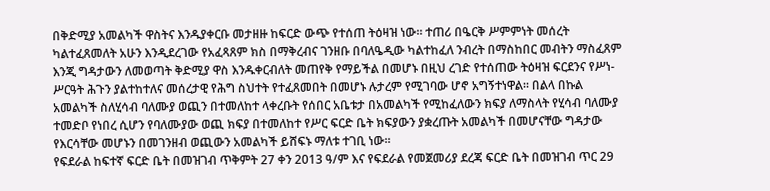በቅድሚያ አመልካች ዋስትና እንዱያቀርቡ መታዘዙ ከፍርድ ውጭ የተሰጠ ትዕዛዝ ነው። ተጠሪ በዔርቅ ሥምምነት መሰረት ካልተፈጸመለት አሁን እንዲደረገው የአፈጻጸም ክስ በማቅረብና ገንዘቡ በባለዔዲው ካልተከፈለ ንብረት በማስከበር መብትን ማስፈጸም እንጂ ግዳታውን ለመወጣት ቅድሚያ ዋስ እንዱቀርብለት መጠየቅ የማይችል በመሆኑ በዚህ ረገድ የተሰጠው ትዕዛዝ ፍርደንና የሥነ-ሥርዓት ሕጉን ያልተከተለና መሰረታዊ የሕግ ስህተት የተፈጸመበት በመሆኑ ሉታረም የሚገባው ሆኖ አግኝተነዋል። በልላ በኩል አመልካች ስለሂሳብ ባለሙያ ወጪን በተመለከተ ላቀረቡት የሰበር አቤቱታ በአመልካች የሚከፈለውን ክፍያ ለማስላት የሂሳብ ባለሙያ ተመድቦ የነበረ ሲሆን የባለሙያው ወጪ ክፍያ በተመለከተ የሥር ፍርድ ቤት ክፍያውን ያቋረጡት አመልካች በመሆናቸው ግዳታው የእርሳቸው መሆኑን በመገንዘብ ወጪውን አመልካች ይሸፍኑ ማለቱ ተገቢ ነው።
የፍደራል ከፍተኛ ፍርድ ቤት በመዝገብ ጥቅምት 27 ቀን 2013 ዓ/ም እና የፍደራል የመጀመሪያ ደረጃ ፍርድ ቤት በመዝገብ ጥር 29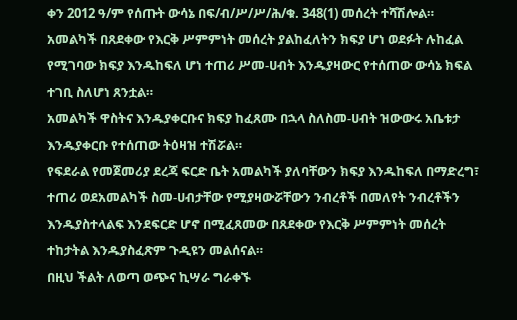ቀን 2012 ዓ/ም የሰጡት ውሳኔ በፍ/ብ/ሥ/ሥ/ሕ/ቁ. 348(1) መሰረት ተሻሽሎል።
አመልካች በጸደቀው የእርቅ ሥምምነት መሰረት ያልከፈለትን ክፍያ ሆነ ወደፉት ሉከፈል የሚገባው ክፍያ እንዱከፍለ ሆነ ተጠሪ ሥመ-ሀብት እንዱያዛውር የተሰጠው ውሳኔ ክፍል ተገቢ ስለሆነ ጸንቷል።
አመልካች ዋስትና እንዱያቀርቡና ክፍያ ከፈጸሙ በኋላ ስለስመ-ሀብት ዝውውሩ አቤቱታ እንዱያቀርቡ የተሰጠው ትዕዛዝ ተሽሯል።
የፍደራል የመጀመሪያ ደረጃ ፍርድ ቤት አመልካች ያለባቸውን ክፍያ እንዱከፍለ በማድረግ፣ ተጠሪ ወደአመልካች ስመ-ሀብታቸው የሚያዛውሯቸውን ንብረቶች በመለየት ንብረቶችን እንዱያስተላልፍ እንደፍርድ ሆኖ በሚፈጸመው በጸደቀው የእርቅ ሥምምነት መሰረት ተከታትል እንዱያስፈጽም ጉዲዩን መልሰናል።
በዚህ ችልት ለወጣ ወጭና ኪሣራ ግራቀኙ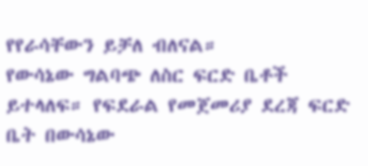የየራሳቸውን ይቻለ ብለናል።
የውሳኔው ግልባጭ ለስር ፍርድ ቤቶች ይተላለፍ። የፍደራል የመጀመሪያ ደረጃ ፍርድ ቤት በውሳኔው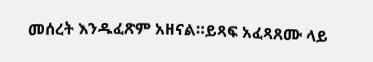መሰረት እንዱፈጽም አዘናል።ይጻፍ አፈጻጸሙ ላይ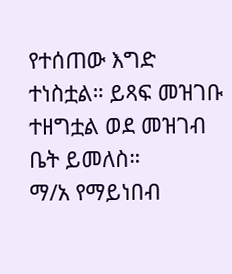የተሰጠው እግድ ተነስቷል። ይጻፍ መዝገቡ ተዘግቷል ወደ መዝገብ ቤት ይመለስ።
ማ/አ የማይነበብ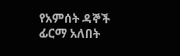የአምሰት ዳኞች ፊርማ አለበት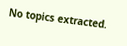No topics extracted.